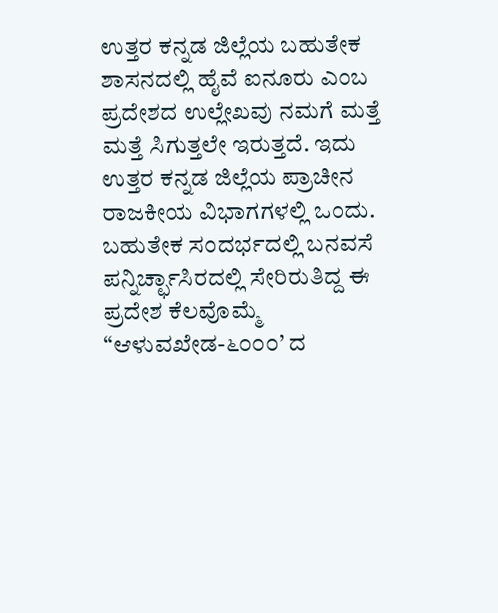ಉತ್ತರ ಕನ್ನಡ ಜಿಲ್ಲೆಯ ಬಹುತೇಕ ಶಾಸನದಲ್ಲಿ ಹೈವೆ ಐನೂರು ಎಂಬ ಪ್ರದೇಶದ ಉಲ್ಲೇಖವು ನಮಗೆ ಮತ್ತೆ ಮತ್ತೆ ಸಿಗುತ್ತಲೇ ಇರುತ್ತದೆ. ಇದು ಉತ್ತರ ಕನ್ನಡ ಜಿಲ್ಲೆಯ ಪ್ರಾಚೀನ ರಾಜಕೀಯ ವಿಭಾಗಗಳಲ್ಲಿ ಒಂದು. ಬಹುತೇಕ ಸಂದರ್ಭದಲ್ಲಿ ಬನವಸೆ ಪನ್ನಿರ್ಚ್ಛಾಸಿರದಲ್ಲಿ ಸೇರಿರುತಿದ್ದ ಈ ಪ್ರದೇಶ ಕೆಲವೊಮ್ಮೆ “ಆಳುವಖೇಡ-೬೦೦೦’ ದ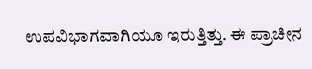ಉಪವಿಭಾಗವಾಗಿಯೂ ಇರುತ್ತಿತ್ತು. ಈ ಪ್ರಾಚೀನ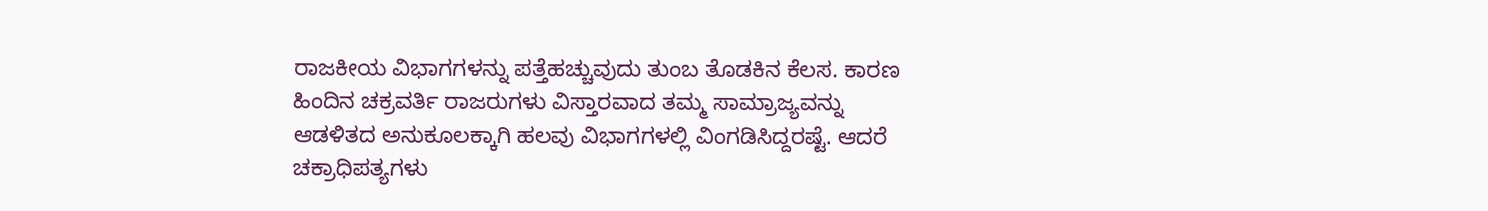ರಾಜಕೀಯ ವಿಭಾಗಗಳನ್ನು ಪತ್ತೆಹಚ್ಚುವುದು ತುಂಬ ತೊಡಕಿನ ಕೆಲಸ. ಕಾರಣ ಹಿಂದಿನ ಚಕ್ರವರ್ತಿ ರಾಜರುಗಳು ವಿಸ್ತಾರವಾದ ತಮ್ಮ ಸಾಮ್ರಾಜ್ಯವನ್ನು ಆಡಳಿತದ ಅನುಕೂಲಕ್ಕಾಗಿ ಹಲವು ವಿಭಾಗಗಳಲ್ಲಿ ವಿಂಗಡಿಸಿದ್ದರಷ್ಟೆ. ಆದರೆ ಚಕ್ರಾಧಿಪತ್ಯಗಳು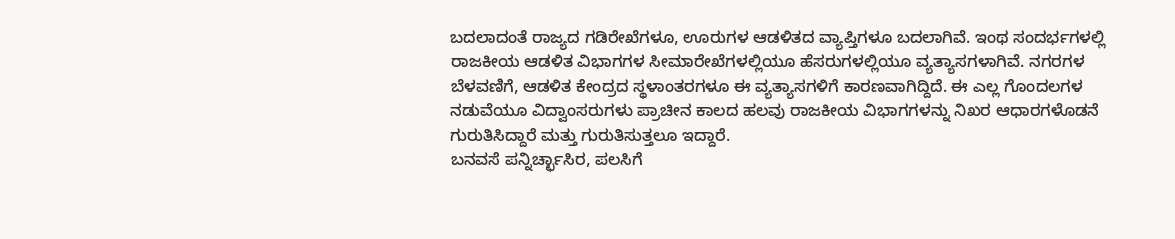ಬದಲಾದಂತೆ ರಾಜ್ಯದ ಗಡಿರೇಖೆಗಳೂ, ಊರುಗಳ ಆಡಳಿತದ ವ್ಯಾಪ್ತಿಗಳೂ ಬದಲಾಗಿವೆ. ಇಂಥ ಸಂದರ್ಭಗಳಲ್ಲಿ ರಾಜಕೀಯ ಆಡಳಿತ ವಿಭಾಗಗಳ ಸೀಮಾರೇಖೆಗಳಲ್ಲಿಯೂ ಹೆಸರುಗಳಲ್ಲಿಯೂ ವ್ಯತ್ಯಾಸಗಳಾಗಿವೆ. ನಗರಗಳ ಬೆಳವಣಿಗೆ, ಆಡಳಿತ ಕೇಂದ್ರದ ಸ್ಥಳಾಂತರಗಳೂ ಈ ವ್ಯತ್ಯಾಸಗಳಿಗೆ ಕಾರಣವಾಗಿದ್ದಿದೆ. ಈ ಎಲ್ಲ ಗೊಂದಲಗಳ ನಡುವೆಯೂ ವಿದ್ವಾಂಸರುಗಳು ಪ್ರಾಚೀನ ಕಾಲದ ಹಲವು ರಾಜಕೀಯ ವಿಭಾಗಗಳನ್ನು ನಿಖರ ಆಧಾರಗಳೊಡನೆ ಗುರುತಿಸಿದ್ದಾರೆ ಮತ್ತು ಗುರುತಿಸುತ್ತಲೂ ಇದ್ದಾರೆ.
ಬನವಸೆ ಪನ್ನಿರ್ಚ್ಛಾಸಿರ, ಪಲಸಿಗೆ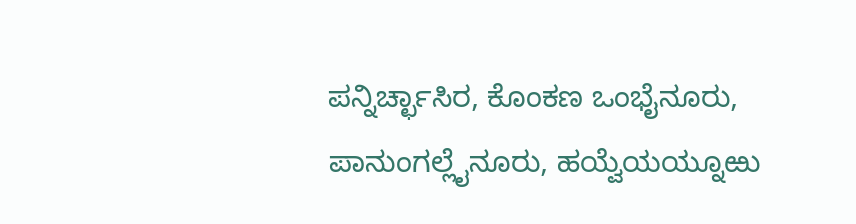ಪನ್ನಿರ್ಚ್ಛಾಸಿರ, ಕೊಂಕಣ ಒಂಭೈನೂರು, ಪಾನುಂಗಲ್ಲೈನೂರು, ಹಯ್ವೆಯಯ್ನೂಱು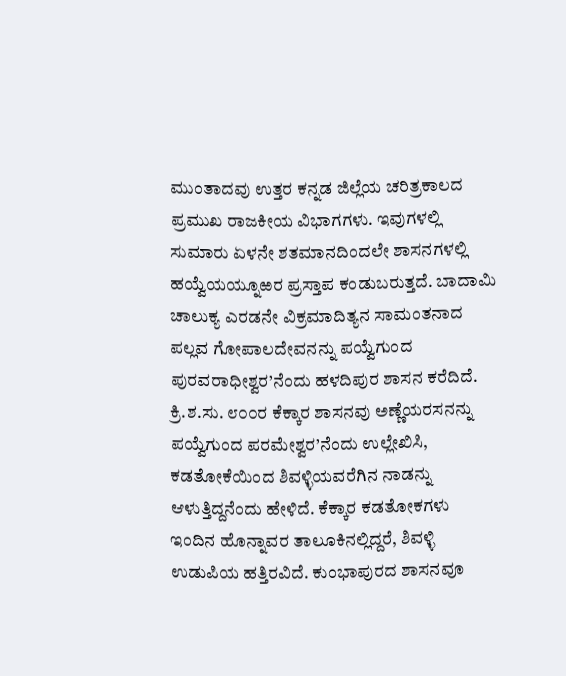ಮುಂತಾದವು ಉತ್ತರ ಕನ್ನಡ ಜಿಲ್ಲೆಯ ಚರಿತ್ರಕಾಲದ ಪ್ರಮುಖ ರಾಜಕೀಯ ವಿಭಾಗಗಳು. ಇವುಗಳಲ್ಲಿ ಸುಮಾರು ಏಳನೇ ಶತಮಾನದಿಂದಲೇ ಶಾಸನಗಳಲ್ಲಿ ಹಯ್ವೆಯಯ್ನೂಱರ ಪ್ರಸ್ತಾಪ ಕಂಡುಬರುತ್ತದೆ. ಬಾದಾಮಿ ಚಾಲುಕ್ಯ ಎರಡನೇ ವಿಕ್ರಮಾದಿತ್ಯನ ಸಾಮಂತನಾದ ಪಲ್ಲವ ಗೋಪಾಲದೇವನನ್ನು ಪಯ್ವೆಗುಂದ ಪುರವರಾಧೀಶ್ವರ’ನೆಂದು ಹಳದಿಪುರ ಶಾಸನ ಕರೆದಿದೆ. ಕ್ರಿ.ಶ.ಸು. ೮೦೦ರ ಕೆಕ್ಕಾರ ಶಾಸನವು ಅಣ್ಣೆಯರಸನನ್ನು ಪಯ್ವೆಗುಂದ ಪರಮೇಶ್ವರ’ನೆಂದು ಉಲ್ಲೇಖಿಸಿ, ಕಡತೋಕೆಯಿಂದ ಶಿವಳ್ಳಿಯವರೆಗಿನ ನಾಡನ್ನು ಆಳುತ್ತಿದ್ದನೆಂದು ಹೇಳಿದೆ. ಕೆಕ್ಕಾರ ಕಡತೋಕಗಳು ಇಂದಿನ ಹೊನ್ನಾವರ ತಾಲೂಕಿನಲ್ಲಿದ್ದರೆ, ಶಿವಳ್ಳಿ ಉಡುಪಿಯ ಹತ್ತಿರವಿದೆ. ಕುಂಭಾಪುರದ ಶಾಸನವೂ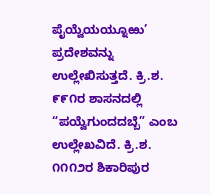ಪೈಯ್ವೆಯಯ್ನೂಱು’ ಪ್ರದೇಶವನ್ನು ಉಲ್ಲೇಖಿಸುತ್ತದೆ. ಕ್ರಿ.ಶ. ೯೯೧ರ ಶಾಸನದಲ್ಲಿ “ಪಯ್ವೆಗುಂದದಬ್ಬೆ” ಎಂಬ ಉಲ್ಲೇಖವಿದೆ. ಕ್ರಿ.ಶ. ೧೧೧೨ರ ಶಿಕಾರಿಪುರ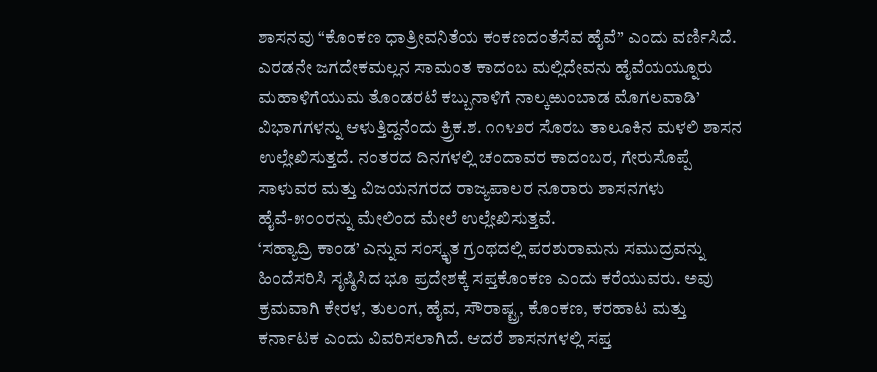ಶಾಸನವು “ಕೊಂಕಣ ಧಾತ್ರೀವನಿತೆಯ ಕಂಕಣದಂತೆಸೆವ ಹೈವೆ” ಎಂದು ವರ್ಣಿಸಿದೆ. ಎರಡನೇ ಜಗದೇಕಮಲ್ಲನ ಸಾಮಂತ ಕಾದಂಬ ಮಲ್ಲಿದೇವನು ಹೈವೆಯಯ್ನೂರು ಮಹಾಳಿಗೆಯುಮ ತೊಂಡರಟೆ ಕಬ್ಬುನಾಳಿಗೆ ನಾಲ್ಕಱುಂಬಾಡ ಮೊಗಲವಾಡಿ’ ವಿಭಾಗಗಳನ್ನು ಆಳುತ್ತಿದ್ದನೆಂದು ಕ್ರ್ರಿಕ.ಶ. ೧೧೪೨ರ ಸೊರಬ ತಾಲೂಕಿನ ಮಳಲಿ ಶಾಸನ ಉಲ್ಲೇಖಿಸುತ್ತದೆ. ನಂತರದ ದಿನಗಳಲ್ಲಿ ಚಂದಾವರ ಕಾದಂಬರ, ಗೇರುಸೊಪ್ಪೆ ಸಾಳುವರ ಮತ್ತು ವಿಜಯನಗರದ ರಾಜ್ಯಪಾಲರ ನೂರಾರು ಶಾಸನಗಳು ಹೈವೆ-೫೦೦ರನ್ನು ಮೇಲಿಂದ ಮೇಲೆ ಉಲ್ಲೇಖಿಸುತ್ತವೆ.
‘ಸಹ್ಯಾದ್ರಿ ಕಾಂಡ’ ಎನ್ನುವ ಸಂಸ್ಕೃತ ಗ್ರಂಥದಲ್ಲಿ ಪರಶುರಾಮನು ಸಮುದ್ರವನ್ನು ಹಿಂದೆಸರಿಸಿ ಸೃಷ್ಠಿಸಿದ ಭೂ ಪ್ರದೇಶಕ್ಕೆ ಸಪ್ತಕೊಂಕಣ ಎಂದು ಕರೆಯುವರು. ಅವು ಕ್ರಮವಾಗಿ ಕೇರಳ, ತುಲಂಗ, ಹೈವ, ಸೌರಾಷ್ಟ್ರ, ಕೊಂಕಣ, ಕರಹಾಟ ಮತ್ತು ಕರ್ನಾಟಕ ಎಂದು ವಿವರಿಸಲಾಗಿದೆ. ಆದರೆ ಶಾಸನಗಳಲ್ಲಿ ಸಪ್ತ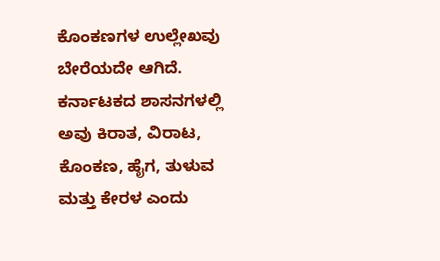ಕೊಂಕಣಗಳ ಉಲ್ಲೇಖವು ಬೇರೆಯದೇ ಆಗಿದೆ. ಕರ್ನಾಟಕದ ಶಾಸನಗಳಲ್ಲಿ ಅವು ಕಿರಾತ, ವಿರಾಟ, ಕೊಂಕಣ, ಹೈಗ, ತುಳುವ ಮತ್ತು ಕೇರಳ ಎಂದು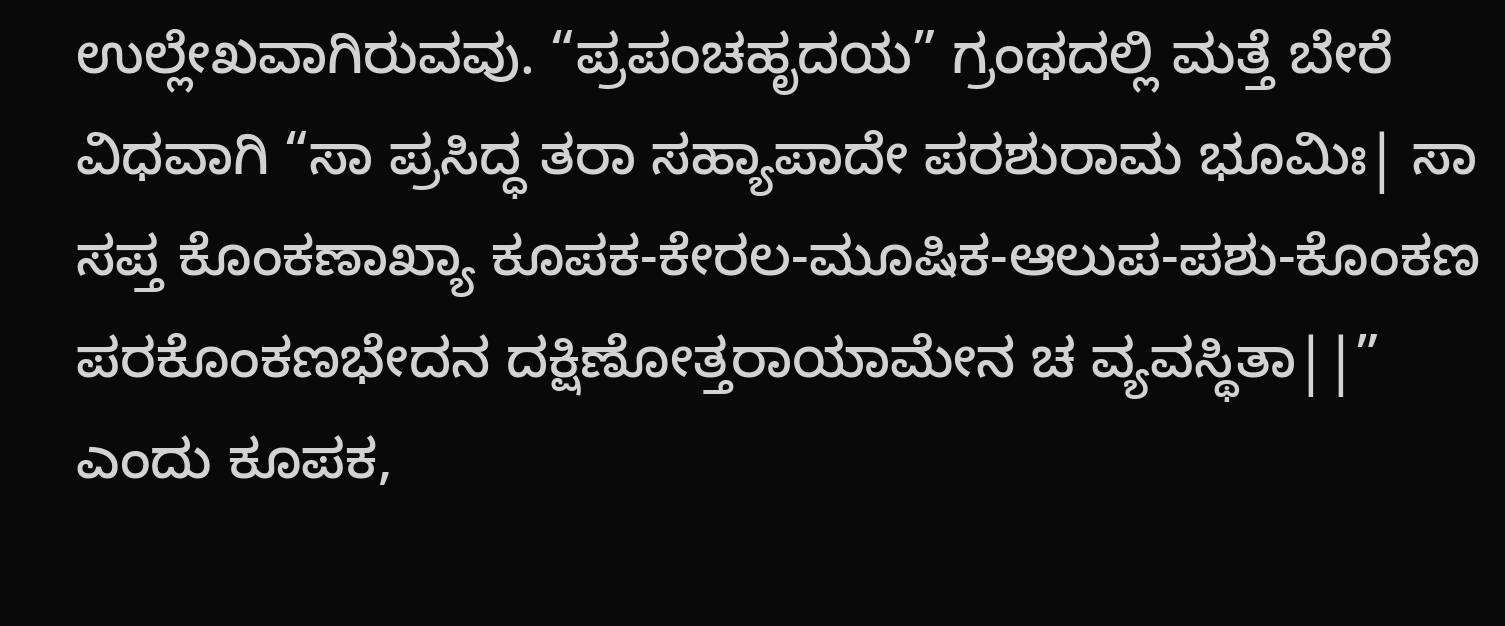ಉಲ್ಲೇಖವಾಗಿರುವವು. “ಪ್ರಪಂಚಹೃದಯ” ಗ್ರಂಥದಲ್ಲಿ ಮತ್ತೆ ಬೇರೆ ವಿಧವಾಗಿ “ಸಾ ಪ್ರಸಿದ್ಧ ತರಾ ಸಹ್ಯಾಪಾದೇ ಪರಶುರಾಮ ಭೂಮಿಃ| ಸಾ ಸಪ್ತ ಕೊಂಕಣಾಖ್ಯಾ ಕೂಪಕ-ಕೇರಲ-ಮೂಷಿಕ-ಆಲುಪ-ಪಶು-ಕೊಂಕಣ ಪರಕೊಂಕಣಭೇದನ ದಕ್ಷಿಣೋತ್ತರಾಯಾಮೇನ ಚ ವ್ಯವಸ್ಥಿತಾ||” ಎಂದು ಕೂಪಕ,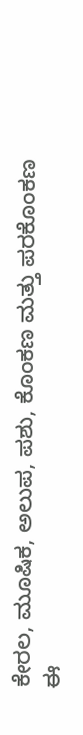ಕೇರಲ, ಮೂಷಿಕ, ಅಲುಪ, ಪಶು, ಕೊಂಕಣ ಮತ್ತು ಪರಕೊಂಕಣ ಈ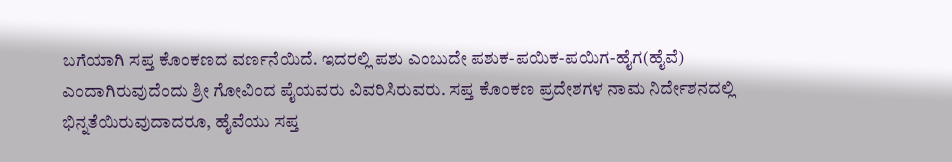ಬಗೆಯಾಗಿ ಸಪ್ತ ಕೊಂಕಣದ ವರ್ಣನೆಯಿದೆ. ಇದರಲ್ಲಿ ಪಶು ಎಂಬುದೇ ಪಶುಕ-ಪಯಿಕ-ಪಯಿಗ-ಹೈಗ(ಹೈವೆ) ಎಂದಾಗಿರುವುದೆಂದು ಶ್ರೀ ಗೋವಿಂದ ಪೈಯವರು ವಿವರಿಸಿರುವರು. ಸಪ್ತ ಕೊಂಕಣ ಪ್ರದೇಶಗಳ ನಾಮ ನಿರ್ದೇಶನದಲ್ಲಿ ಭಿನ್ನತೆಯಿರುವುದಾದರೂ, ಹೈವೆಯು ಸಪ್ತ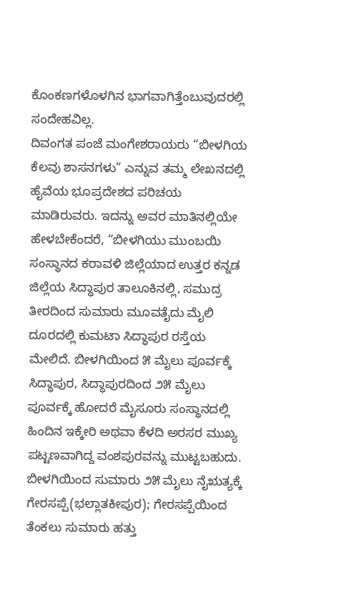ಕೊಂಕಣಗಳೊಳಗಿನ ಭಾಗವಾಗಿತ್ತೆಂಬುವುದರಲ್ಲಿ ಸಂದೇಹವಿಲ್ಲ.
ದಿವಂಗತ ಪಂಜೆ ಮಂಗೇಶರಾಯರು “ಬೀಳಗಿಯ ಕೆಲವು ಶಾಸನಗಳು” ಎನ್ನುವ ತಮ್ಮ ಲೇಖನದಲ್ಲಿ ಹೈವೆಯ ಭೂಪ್ರದೇಶದ ಪರಿಚಯ ಮಾಡಿರುವರು. ಇದನ್ನು ಅವರ ಮಾತಿನಲ್ಲಿಯೇ ಹೇಳಬೇಕೆಂದರೆ, “ಬೀಳಗಿಯು ಮುಂಬಯಿ ಸಂಸ್ಥಾನದ ಕರಾವಳಿ ಜಿಲ್ಲೆಯಾದ ಉತ್ತರ ಕನ್ನಡ ಜಿಲ್ಲೆಯ ಸಿದ್ಧಾಪುರ ತಾಲೂಕಿನಲ್ಲಿ, ಸಮುದ್ರ ತೀರದಿಂದ ಸುಮಾರು ಮೂವತೈದು ಮೈಲಿ ದೂರದಲ್ಲಿ ಕುಮಟಾ ಸಿದ್ಧಾಪುರ ರಸ್ತೆಯ ಮೇಲಿದೆ. ಬೀಳಗಿಯಿಂದ ೫ ಮೈಲು ಪೂರ್ವಕ್ಕೆ ಸಿದ್ಧಾಪುರ, ಸಿದ್ಧಾಪುರದಿಂದ ೨೫ ಮೈಲು ಪೂರ್ವಕ್ಕೆ ಹೋದರೆ ಮೈಸೂರು ಸಂಸ್ಥಾನದಲ್ಲಿ ಹಿಂದಿನ ಇಕ್ಕೇರಿ ಅಥವಾ ಕೆಳದಿ ಅರಸರ ಮುಖ್ಯ ಪಟ್ಟಣವಾಗಿದ್ದ ವಂಶಪುರವನ್ನು ಮುಟ್ಟಬಹುದು. ಬೀಳಗಿಯಿಂದ ಸುಮಾರು ೨೫ ಮೈಲು ನೈಋತ್ಯಕ್ಕೆ ಗೇರಸಪ್ಪೆ(ಭಲ್ಲಾತಕೀಪುರ); ಗೇರಸಪ್ಪೆಯಿಂದ ತೆಂಕಲು ಸುಮಾರು ಹತ್ತು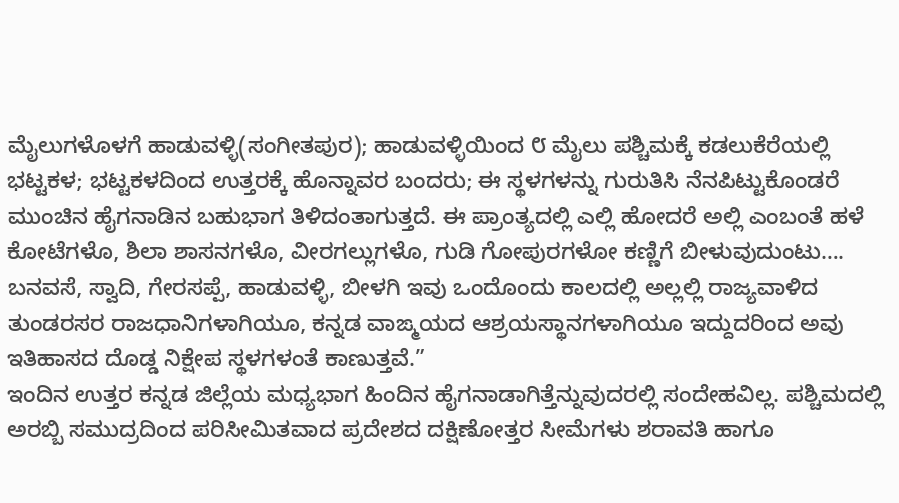ಮೈಲುಗಳೊಳಗೆ ಹಾಡುವಳ್ಳಿ(ಸಂಗೀತಪುರ); ಹಾಡುವಳ್ಳಿಯಿಂದ ೮ ಮೈಲು ಪಶ್ಚಿಮಕ್ಕೆ ಕಡಲುಕೆರೆಯಲ್ಲಿ ಭಟ್ಟಕಳ; ಭಟ್ಟಕಳದಿಂದ ಉತ್ತರಕ್ಕೆ ಹೊನ್ನಾವರ ಬಂದರು; ಈ ಸ್ಥಳಗಳನ್ನು ಗುರುತಿಸಿ ನೆನಪಿಟ್ಟುಕೊಂಡರೆ ಮುಂಚಿನ ಹೈಗನಾಡಿನ ಬಹುಭಾಗ ತಿಳಿದಂತಾಗುತ್ತದೆ. ಈ ಪ್ರಾಂತ್ಯದಲ್ಲಿ ಎಲ್ಲಿ ಹೋದರೆ ಅಲ್ಲಿ ಎಂಬಂತೆ ಹಳೆ ಕೋಟೆಗಳೊ, ಶಿಲಾ ಶಾಸನಗಳೊ, ವೀರಗಲ್ಲುಗಳೊ, ಗುಡಿ ಗೋಪುರಗಳೋ ಕಣ್ಣಿಗೆ ಬೀಳುವುದುಂಟು….
ಬನವಸೆ, ಸ್ವಾದಿ, ಗೇರಸಪ್ಪೆ, ಹಾಡುವಳ್ಳಿ, ಬೀಳಗಿ ಇವು ಒಂದೊಂದು ಕಾಲದಲ್ಲಿ ಅಲ್ಲಲ್ಲಿ ರಾಜ್ಯವಾಳಿದ ತುಂಡರಸರ ರಾಜಧಾನಿಗಳಾಗಿಯೂ, ಕನ್ನಡ ವಾಙ್ಮಯದ ಆಶ್ರಯಸ್ಥಾನಗಳಾಗಿಯೂ ಇದ್ದುದರಿಂದ ಅವು ಇತಿಹಾಸದ ದೊಡ್ಡ ನಿಕ್ಷೇಪ ಸ್ಥಳಗಳಂತೆ ಕಾಣುತ್ತವೆ.”
ಇಂದಿನ ಉತ್ತರ ಕನ್ನಡ ಜಿಲ್ಲೆಯ ಮಧ್ಯಭಾಗ ಹಿಂದಿನ ಹೈಗನಾಡಾಗಿತ್ತೆನ್ನುವುದರಲ್ಲಿ ಸಂದೇಹವಿಲ್ಲ. ಪಶ್ಚಿಮದಲ್ಲಿ ಅರಬ್ಬಿ ಸಮುದ್ರದಿಂದ ಪರಿಸೀಮಿತವಾದ ಪ್ರದೇಶದ ದಕ್ಷಿಣೋತ್ತರ ಸೀಮೆಗಳು ಶರಾವತಿ ಹಾಗೂ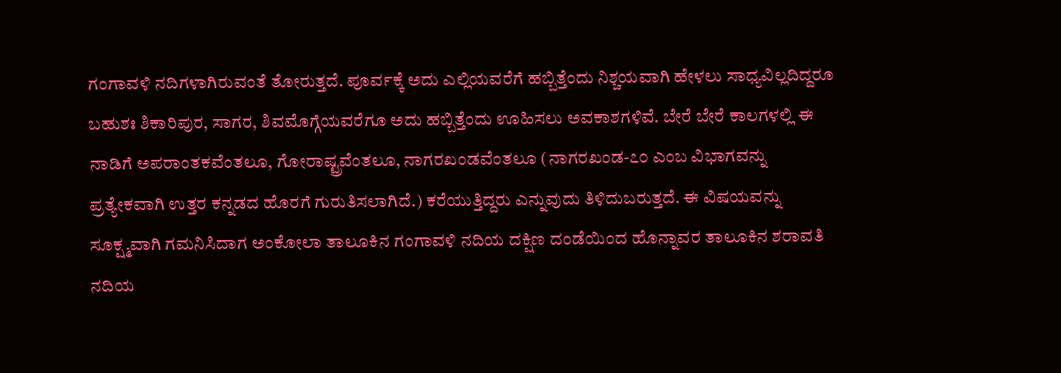ಗಂಗಾವಳಿ ನದಿಗಳಾಗಿರುವಂತೆ ತೋರುತ್ತದೆ. ಪೂರ್ವಕ್ಕೆ ಅದು ಎಲ್ಲಿಯವರೆಗೆ ಹಬ್ಬಿತ್ತೆಂದು ನಿಶ್ಚಯವಾಗಿ ಹೇಳಲು ಸಾಧ್ಯವಿಲ್ಲದಿದ್ದರೂ ಬಹುಶಃ ಶಿಕಾರಿಪುರ, ಸಾಗರ, ಶಿವಮೊಗ್ಗೆಯವರೆಗೂ ಅದು ಹಬ್ಬಿತ್ತೆಂದು ಊಹಿಸಲು ಅವಕಾಶಗಳಿವೆ. ಬೇರೆ ಬೇರೆ ಕಾಲಗಳಲ್ಲಿ ಈ ನಾಡಿಗೆ ಅಪರಾಂತಕವೆಂತಲೂ, ಗೋರಾಷ್ಟ್ರವೆಂತಲೂ, ನಾಗರಖಂಡವೆಂತಲೂ (ನಾಗರಖಂಡ-೭೦ ಎಂಬ ವಿಭಾಗವನ್ನು ಪ್ರತ್ಯೇಕವಾಗಿ ಉತ್ತರ ಕನ್ನಡದ ಹೊರಗೆ ಗುರುತಿಸಲಾಗಿದೆ.) ಕರೆಯುತ್ತಿದ್ದರು ಎನ್ನುವುದು ತಿಳಿದುಬರುತ್ತದೆ. ಈ ವಿಷಯವನ್ನು ಸೂಕ್ಷ್ಮವಾಗಿ ಗಮನಿಸಿದಾಗ ಅಂಕೋಲಾ ತಾಲೂಕಿನ ಗಂಗಾವಳಿ ನದಿಯ ದಕ್ಷಿಣ ದಂಡೆಯಿಂದ ಹೊನ್ನಾವರ ತಾಲೂಕಿನ ಶರಾವತಿ ನದಿಯ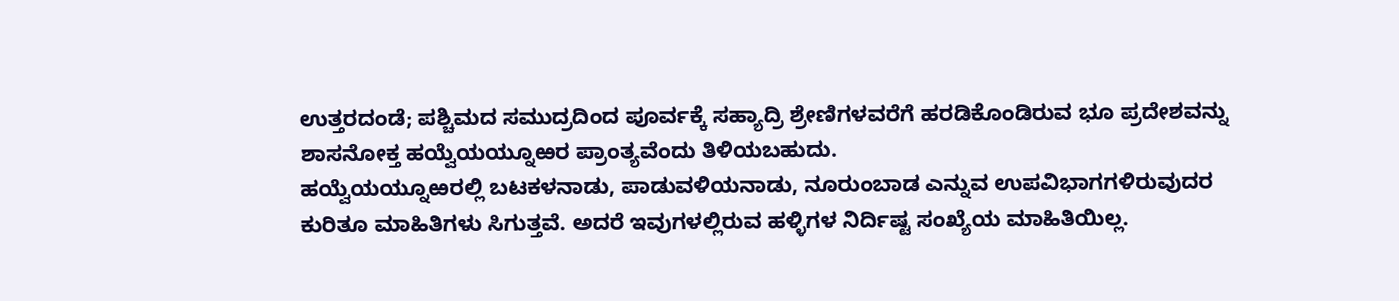ಉತ್ತರದಂಡೆ; ಪಶ್ಚಿಮದ ಸಮುದ್ರದಿಂದ ಪೂರ್ವಕ್ಕೆ ಸಹ್ಯಾದ್ರಿ ಶ್ರೇಣಿಗಳವರೆಗೆ ಹರಡಿಕೊಂಡಿರುವ ಭೂ ಪ್ರದೇಶವನ್ನು ಶಾಸನೋಕ್ತ ಹಯ್ವೆಯಯ್ನೂಱರ ಪ್ರಾಂತ್ಯವೆಂದು ತಿಳಿಯಬಹುದು.
ಹಯ್ವೆಯಯ್ನೂಱರಲ್ಲಿ ಬಟಕಳನಾಡು, ಪಾಡುವಳಿಯನಾಡು, ನೂರುಂಬಾಡ ಎನ್ನುವ ಉಪವಿಭಾಗಗಳಿರುವುದರ ಕುರಿತೂ ಮಾಹಿತಿಗಳು ಸಿಗುತ್ತವೆ. ಅದರೆ ಇವುಗಳಲ್ಲಿರುವ ಹಳ್ಳಿಗಳ ನಿರ್ದಿಷ್ಟ ಸಂಖ್ಯೆಯ ಮಾಹಿತಿಯಿಲ್ಲ.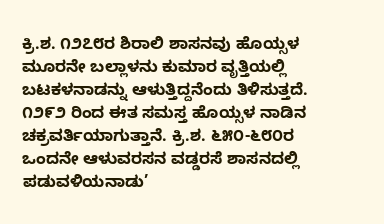ಕ್ರಿ.ಶ. ೧೨೭೮ರ ಶಿರಾಲಿ ಶಾಸನವು ಹೊಯ್ಸಳ ಮೂರನೇ ಬಲ್ಲಾಳನು ಕುಮಾರ ವೃತ್ತಿಯಲ್ಲಿ ಬಟಕಳನಾಡನ್ನು ಆಳುತ್ತಿದ್ದನೆಂದು ತಿಳಿಸುತ್ತದೆ. ೧೨೯೨ ರಿಂದ ಈತ ಸಮಸ್ತ ಹೊಯ್ಸಳ ನಾಡಿನ ಚಕ್ರವರ್ತಿಯಾಗುತ್ತಾನೆ. ಕ್ರಿ.ಶ. ೬೫೦-೬೮೦ರ ಒಂದನೇ ಆಳುವರಸನ ವಡ್ಡರಸೆ ಶಾಸನದಲ್ಲಿ ಪಡುವಳಿಯನಾಡು’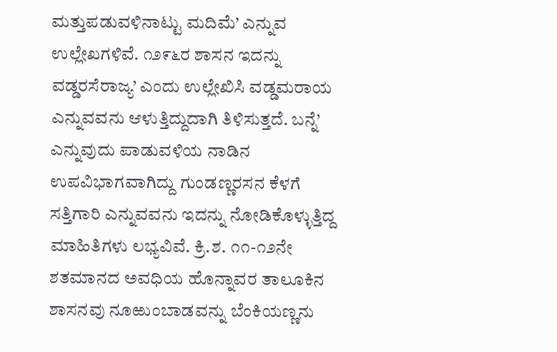ಮತ್ತುಪಡುವಳಿನಾಟ್ಟು ಮದಿಮೆ’ ಎನ್ನುವ ಉಲ್ಲೇಖಗಳಿವೆ. ೧೨೯೬ರ ಶಾಸನ ಇದನ್ನು ವಡ್ಡರಸೆರಾಜ್ಯ’ ಎಂದು ಉಲ್ಲೇಖಿಸಿ ವಡ್ಡಮರಾಯ ಎನ್ನುವವನು ಆಳುತ್ತಿದ್ದುದಾಗಿ ತಿಳಿಸುತ್ತದೆ. ಬನ್ನೆ’ ಎನ್ನುವುದು ಪಾಡುವಳಿಯ ನಾಡಿನ ಉಪವಿಭಾಗವಾಗಿದ್ದು ಗುಂಡಣ್ಣರಸನ ಕೆಳಗೆ ಸತ್ತಿಗಾರಿ ಎನ್ನುವವನು ಇದನ್ನು ನೋಡಿಕೊಳ್ಳುತ್ತಿದ್ದ ಮಾಹಿತಿಗಳು ಲಭ್ಯವಿವೆ. ಕ್ರಿ.ಶ. ೧೧-೧೨ನೇ ಶತಮಾನದ ಅವಧಿಯ ಹೊನ್ನಾವರ ತಾಲೂಕಿನ ಶಾಸನವು ನೂಱುಂಬಾಡವನ್ನು ಬೆಂಕಿಯಣ್ಣನು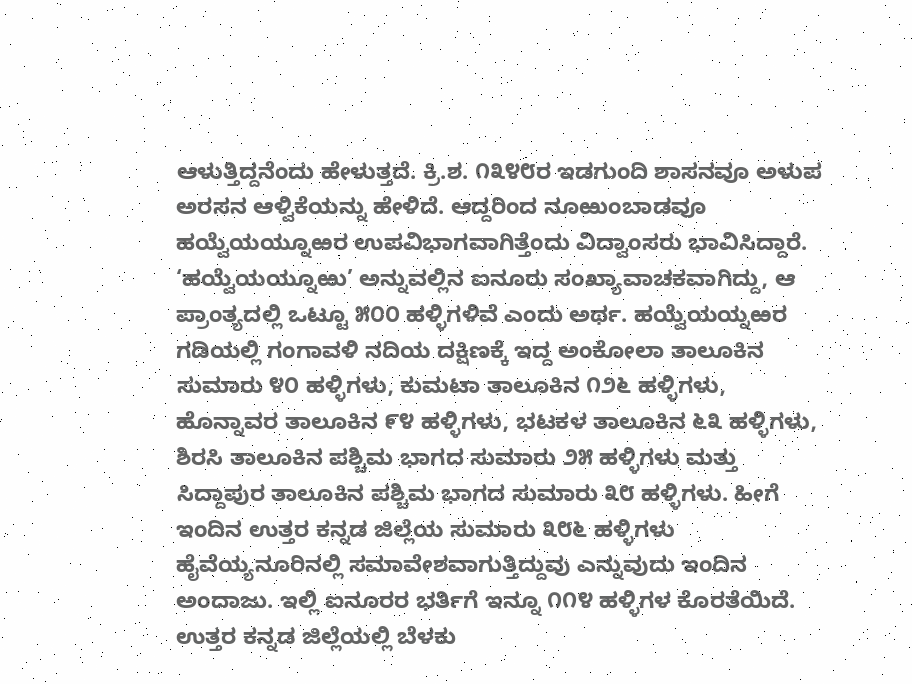ಆಳುತ್ತಿದ್ದನೆಂದು ಹೇಳುತ್ತದೆ. ಕ್ರಿ.ಶ. ೧೩೪೮ರ ಇಡಗುಂದಿ ಶಾಸನವೂ ಅಳುಪ ಅರಸನ ಆಳ್ವಿಕೆಯನ್ನು ಹೇಳಿದೆ. ಆದ್ದರಿಂದ ನೂಱುಂಬಾಡವೂ ಹಯ್ವೆಯಯ್ನೂಱರ ಉಪವಿಭಾಗವಾಗಿತ್ತೆಂದು ವಿದ್ವಾಂಸರು ಭಾವಿಸಿದ್ದಾರೆ.
‘ಹಯ್ವೆಯಯ್ನೂಱು’ ಅನ್ನುವಲ್ಲಿನ ಐನೂರು ಸಂಖ್ಯಾವಾಚಕವಾಗಿದ್ದು, ಆ ಪ್ರಾಂತ್ಯದಲ್ಲಿ ಒಟ್ಟೂ ೫೦೦ ಹಳ್ಳಿಗಳಿವೆ ಎಂದು ಅರ್ಥ. ಹಯ್ವೆಯಯ್ನಱರ ಗಡಿಯಲ್ಲಿ ಗಂಗಾವಳಿ ನದಿಯ ದಕ್ಷಿಣಕ್ಕೆ ಇದ್ದ ಅಂಕೋಲಾ ತಾಲೂಕಿನ ಸುಮಾರು ೪೦ ಹಳ್ಳಿಗಳು, ಕುಮಟಾ ತಾಲೂಕಿನ ೧೨೬ ಹಳ್ಳಿಗಳು, ಹೊನ್ನಾವರ ತಾಲೂಕಿನ ೯೪ ಹಳ್ಳಿಗಳು, ಭಟಕಳ ತಾಲೂಕಿನ ೬೩ ಹಳ್ಳಿಗಳು, ಶಿರಸಿ ತಾಲೂಕಿನ ಪಶ್ಚಿಮ ಭಾಗದ ಸುಮಾರು ೨೫ ಹಳ್ಳಿಗಳು ಮತ್ತು ಸಿದ್ದಾಪುರ ತಾಲೂಕಿನ ಪಶ್ಚಿಮ ಭಾಗದ ಸುಮಾರು ೩೮ ಹಳ್ಳಿಗಳು. ಹೀಗೆ ಇಂದಿನ ಉತ್ತರ ಕನ್ನಡ ಜಿಲ್ಲೆಯ ಸುಮಾರು ೩೮೬ ಹಳ್ಳಿಗಳು ಹೈವೆಯ್ಯನೂರಿನಲ್ಲಿ ಸಮಾವೇಶವಾಗುತ್ತಿದ್ದುವು ಎನ್ನುವುದು ಇಂದಿನ ಅಂದಾಜು. ಇಲ್ಲಿ ಐನೂರರ ಭರ್ತಿಗೆ ಇನ್ನೂ ೧೧೪ ಹಳ್ಳಿಗಳ ಕೊರತೆಯಿದೆ. ಉತ್ತರ ಕನ್ನಡ ಜಿಲ್ಲೆಯಲ್ಲಿ ಬೆಳಕು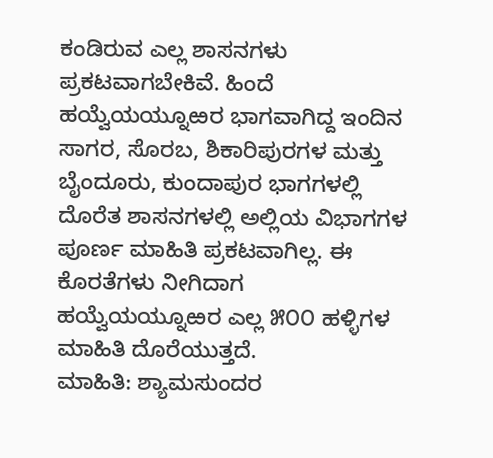ಕಂಡಿರುವ ಎಲ್ಲ ಶಾಸನಗಳು ಪ್ರಕಟವಾಗಬೇಕಿವೆ. ಹಿಂದೆ ಹಯ್ವೆಯಯ್ನೂಱರ ಭಾಗವಾಗಿದ್ದ ಇಂದಿನ ಸಾಗರ, ಸೊರಬ, ಶಿಕಾರಿಪುರಗಳ ಮತ್ತು ಬೈಂದೂರು, ಕುಂದಾಪುರ ಭಾಗಗಳಲ್ಲಿ ದೊರೆತ ಶಾಸನಗಳಲ್ಲಿ ಅಲ್ಲಿಯ ವಿಭಾಗಗಳ ಪೂರ್ಣ ಮಾಹಿತಿ ಪ್ರಕಟವಾಗಿಲ್ಲ. ಈ ಕೊರತೆಗಳು ನೀಗಿದಾಗ ಹಯ್ವೆಯಯ್ನೂಱರ ಎಲ್ಲ ೫೦೦ ಹಳ್ಳಿಗಳ ಮಾಹಿತಿ ದೊರೆಯುತ್ತದೆ.
ಮಾಹಿತಿ: ಶ್ಯಾಮಸುಂದರ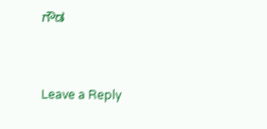ಗೌಡ


Leave a Reply